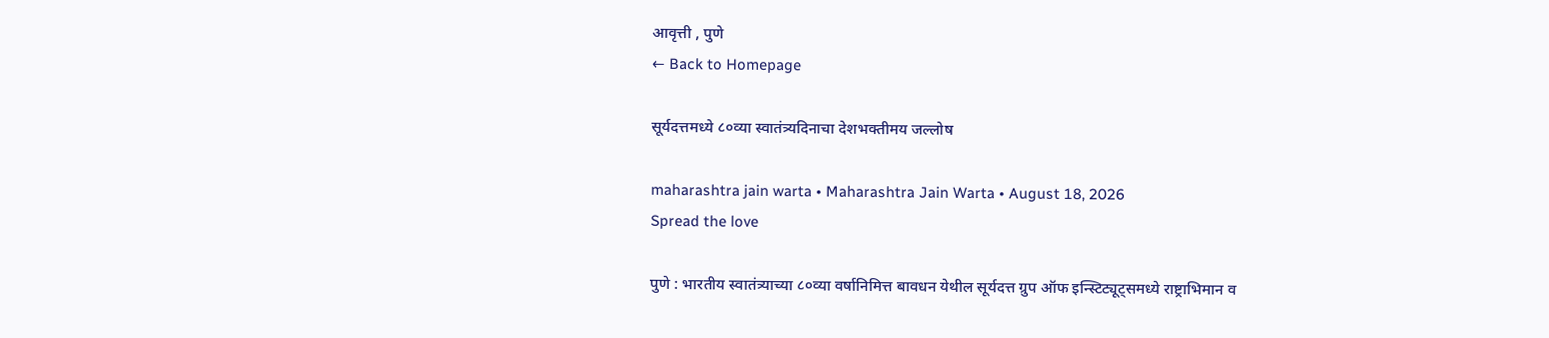आवृत्ती , पुणे
← Back to Homepage

सूर्यदत्तमध्ये ८०व्या स्वातंत्र्यदिनाचा देशभक्तीमय जल्लोष

maharashtra jain warta • Maharashtra Jain Warta • August 18, 2026
Spread the love

पुणे : भारतीय स्वातंत्र्याच्या ८०व्या वर्षानिमित्त बावधन येथील सूर्यदत्त ग्रुप ऑफ इन्स्टिट्यूट्समध्ये राष्ट्राभिमान व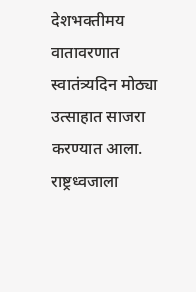देशभक्तीमय वातावरणात स्वातंत्र्यदिन मोठ्या उत्साहात साजरा करण्यात आला. राष्ट्रध्वजाला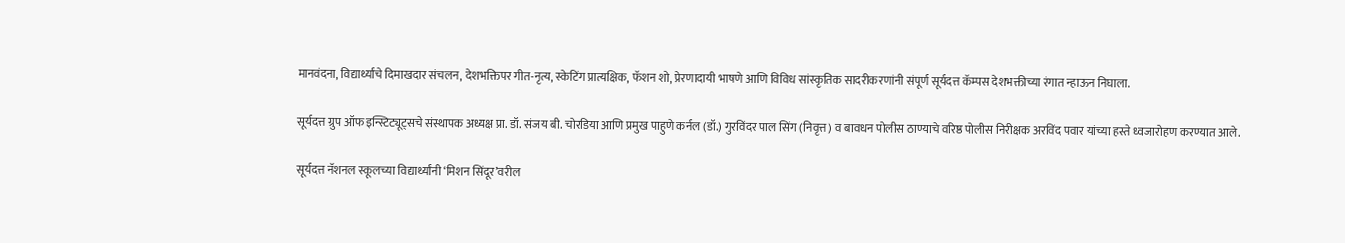मानवंदना, विद्यार्थ्यांचे दिमाखदार संचलन, देशभक्तिपर गीत-नृत्य, स्केटिंग प्रात्यक्षिक, फॅशन शो, प्रेरणादायी भाषणे आणि विविध सांस्कृतिक सादरीकरणांनी संपूर्ण सूर्यदत्त कॅम्पस देशभक्तीच्या रंगात न्हाऊन निघाला.

सूर्यदत्त ग्रुप ऑफ इन्स्टिट्यूट्सचे संस्थापक अध्यक्ष प्रा. डॉ. संजय बी. चोरडिया आणि प्रमुख पाहुणे कर्नल (डॉ.) गुरविंदर पाल सिंग (निवृत्त) व बावधन पोलीस ठाण्याचे वरिष्ठ पोलीस निरीक्षक अरविंद पवार यांच्या हस्ते ध्वजारोहण करण्यात आले.

सूर्यदत्त नॅशनल स्कूलच्या विद्यार्थ्यांनी ‘मिशन सिंदूर’वरील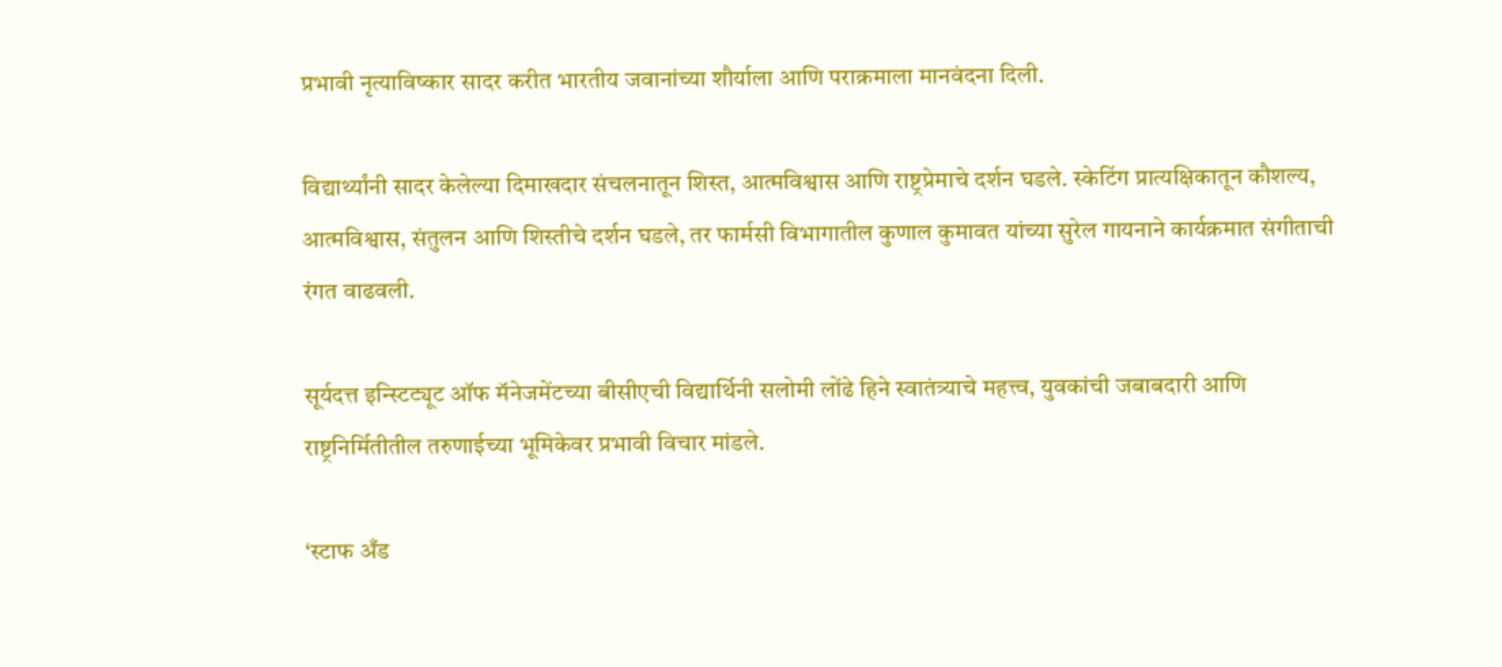प्रभावी नृत्याविष्कार सादर करीत भारतीय जवानांच्या शौर्याला आणि पराक्रमाला मानवंदना दिली.

विद्यार्थ्यांनी सादर केलेल्या दिमाखदार संचलनातून शिस्त, आत्मविश्वास आणि राष्ट्रप्रेमाचे दर्शन घडले. स्केटिंग प्रात्यक्षिकातून कौशल्य, आत्मविश्वास, संतुलन आणि शिस्तीचे दर्शन घडले, तर फार्मसी विभागातील कुणाल कुमावत यांच्या सुरेल गायनाने कार्यक्रमात संगीताची रंगत वाढवली.

सूर्यदत्त इन्स्टिट्यूट ऑफ मॅनेजमेंटच्या बीसीएची विद्यार्थिनी सलोमी लोंढे हिने स्वातंत्र्याचे महत्त्व, युवकांची जबाबदारी आणि राष्ट्रनिर्मितीतील तरुणाईच्या भूमिकेवर प्रभावी विचार मांडले.

‘स्टाफ अँड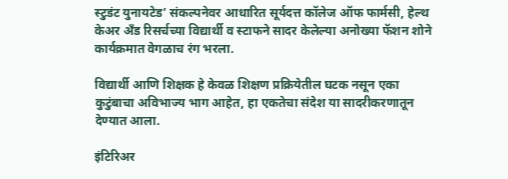स्टुडंट युनायटेड’ संकल्पनेवर आधारित सूर्यदत्त कॉलेज ऑफ फार्मसी, हेल्थ केअर अँड रिसर्चच्या विद्यार्थी व स्टाफने सादर केलेल्या अनोख्या फॅशन शोने कार्यक्रमात वेगळाच रंग भरला.

विद्यार्थी आणि शिक्षक हे केवळ शिक्षण प्रक्रियेतील घटक नसून एका कुटुंबाचा अविभाज्य भाग आहेत, हा एकतेचा संदेश या सादरीकरणातून देण्यात आला.

इंटिरिअर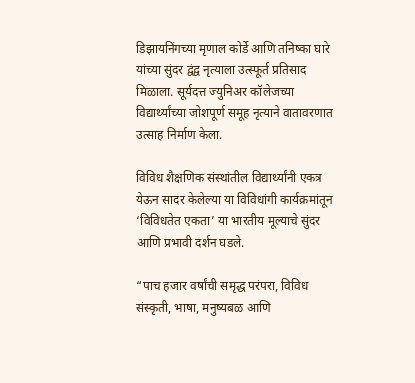डिझायनिंगच्या मृणाल कोर्डे आणि तनिष्का घारे यांच्या सुंदर द्वंद्व नृत्याला उत्स्फूर्त प्रतिसाद मिळाला. सूर्यदत्त ज्युनिअर कॉलेजच्या विद्यार्थ्यांच्या जोशपूर्ण समूह नृत्याने वातावरणात उत्साह निर्माण केला.

विविध शैक्षणिक संस्थांतील विद्यार्थ्यांनी एकत्र येऊन सादर केलेल्या या विविधांगी कार्यक्रमांतून ‘विविधतेत एकता’ या भारतीय मूल्याचे सुंदर आणि प्रभावी दर्शन घडले.

“पाच हजार वर्षांची समृद्ध परंपरा, विविध संस्कृती, भाषा, मनुष्यबळ आणि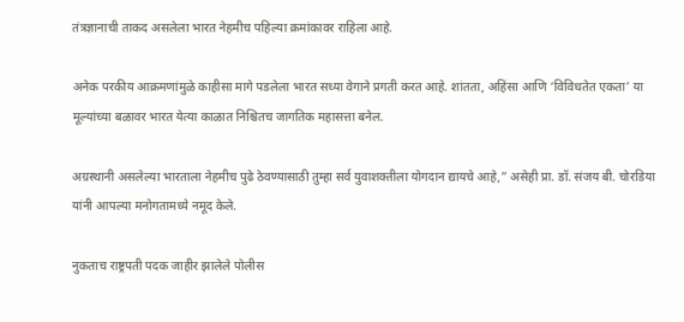तंत्रज्ञानाची ताकद असलेला भारत नेहमीच पहिल्या क्रमांकावर राहिला आहे.

अनेक परकीय आक्रमणांमुळे काहीसा मागे पडलेला भारत सध्या वेगाने प्रगती करत आहे. शांतता, अहिंसा आणि ‘विविधतेत एकता’ या मूल्यांच्या बळावर भारत येत्या काळात निश्चितच जागतिक महासत्ता बनेल.

अग्रस्थानी असलेल्या भारताला नेहमीच पुढे ठेवण्यासाठी तुम्हा सर्व युवाशक्तीला योगदान द्यायचे आहे,” असेही प्रा. डॉ. संजय बी. चोरडिया यांनी आपल्या मनोगतामध्ये नमूद केले.

नुकताच राष्ट्रपती पदक जाहीर झालेले पोलीस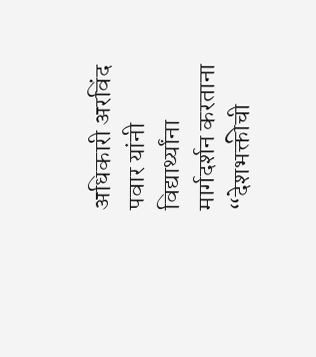अधिकारी अरविंद पवार यांनी विद्यार्थ्यांना मार्गदर्शन करताना “देशभक्तीची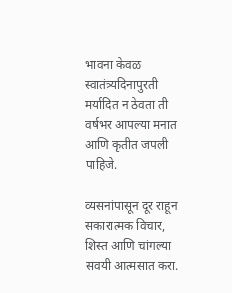भावना केवळ स्वातंत्र्यदिनापुरती मर्यादित न ठेवता ती वर्षभर आपल्या मनात आणि कृतीत जपली पाहिजे.

व्यसनांपासून दूर राहून सकारात्मक विचार, शिस्त आणि चांगल्या सवयी आत्मसात करा.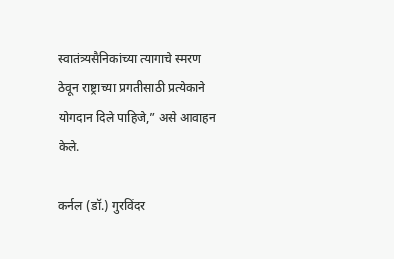स्वातंत्र्यसैनिकांच्या त्यागाचे स्मरण ठेवून राष्ट्राच्या प्रगतीसाठी प्रत्येकाने योगदान दिले पाहिजे,” असे आवाहन केले.

कर्नल (डॉ.) गुरविंदर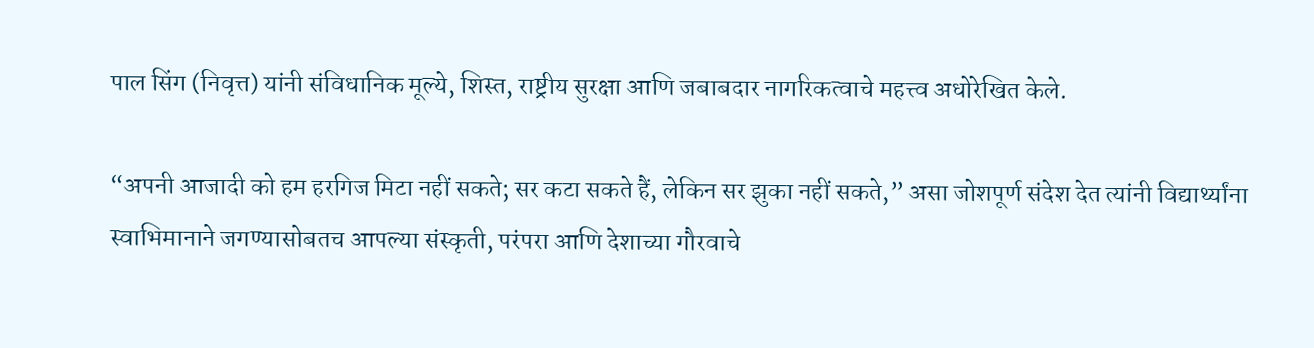पाल सिंग (निवृत्त) यांनी संविधानिक मूल्ये, शिस्त, राष्ट्रीय सुरक्षा आणि जबाबदार नागरिकत्वाचे महत्त्व अधोरेखित केले.

“अपनी आजादी को हम हरगिज मिटा नहीं सकते; सर कटा सकते हैं, लेकिन सर झुका नहीं सकते,” असा जोशपूर्ण संदेश देत त्यांनी विद्यार्थ्यांना स्वाभिमानाने जगण्यासोबतच आपल्या संस्कृती, परंपरा आणि देशाच्या गौरवाचे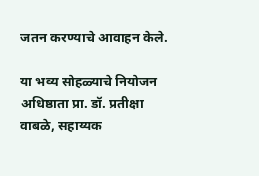जतन करण्याचे आवाहन केले.

या भव्य सोहळ्याचे नियोजन अधिष्ठाता प्रा. डॉ. प्रतीक्षा वाबळे, सहाय्यक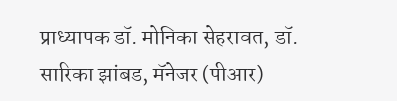प्राध्यापक डॉ. मोनिका सेहरावत, डॉ. सारिका झांबड, मॅनेजर (पीआर)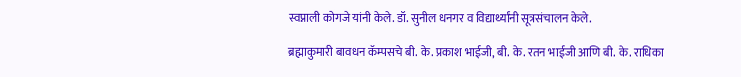स्वप्नाली कोगजे यांनी केले. डॉ. सुनील धनगर व विद्यार्थ्यांनी सूत्रसंचालन केले.

ब्रह्माकुमारी बावधन कॅम्पसचे बी. के. प्रकाश भाईजी, बी. के. रतन भाईजी आणि बी. के. राधिका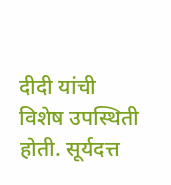दीदी यांची विशेष उपस्थिती होती. सूर्यदत्त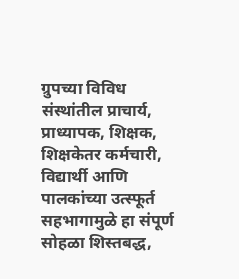ग्रुपच्या विविध संस्थांतील प्राचार्य, प्राध्यापक, शिक्षक, शिक्षकेतर कर्मचारी, विद्यार्थी आणि पालकांच्या उत्स्फूर्त सहभागामुळे हा संपूर्ण सोहळा शिस्तबद्ध,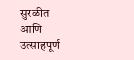सुरळीत आणि उत्साहपूर्ण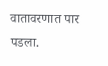वातावरणात पार पडला.